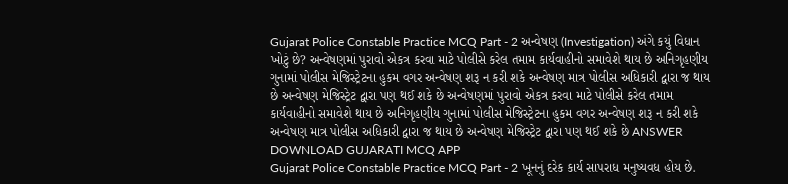Gujarat Police Constable Practice MCQ Part - 2 અન્વેષણ (Investigation) અંગે કયું વિધાન ખોટું છે? અન્વેષણમાં પુરાવો એકત્ર કરવા માટે પોલીસે કરેલ તમામ કાર્યવાહીનો સમાવેશે થાય છે અનિગૃહણીય ગુનામાં પોલીસ મેજિસ્ટ્રેટના હુકમ વગર અન્વેષણ શરૂ ન કરી શકે અન્વેષણ માત્ર પોલીસ અધિકારી દ્વારા જ થાય છે અન્વેષણ મેજિસ્ટ્રેટ દ્વારા પણ થઈ શકે છે અન્વેષણમાં પુરાવો એકત્ર કરવા માટે પોલીસે કરેલ તમામ કાર્યવાહીનો સમાવેશે થાય છે અનિગૃહણીય ગુનામાં પોલીસ મેજિસ્ટ્રેટના હુકમ વગર અન્વેષણ શરૂ ન કરી શકે અન્વેષણ માત્ર પોલીસ અધિકારી દ્વારા જ થાય છે અન્વેષણ મેજિસ્ટ્રેટ દ્વારા પણ થઈ શકે છે ANSWER DOWNLOAD GUJARATI MCQ APP
Gujarat Police Constable Practice MCQ Part - 2 ખૂનનું દરેક કાર્ય સાપરાધ મનુષ્યવધ હોય છે.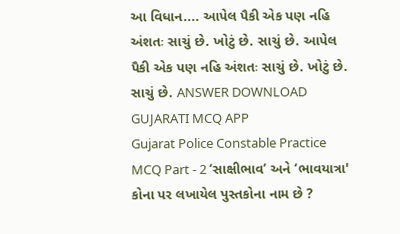આ વિધાન.... આપેલ પૈકી એક પણ નહિ અંશતઃ સાચું છે. ખોટું છે. સાચું છે. આપેલ પૈકી એક પણ નહિ અંશતઃ સાચું છે. ખોટું છે. સાચું છે. ANSWER DOWNLOAD GUJARATI MCQ APP
Gujarat Police Constable Practice MCQ Part - 2 ‘સાક્ષીભાવ’ અને ‘ભાવયાત્રા' કોના પર લખાયેલ પુસ્તકોના નામ છે ?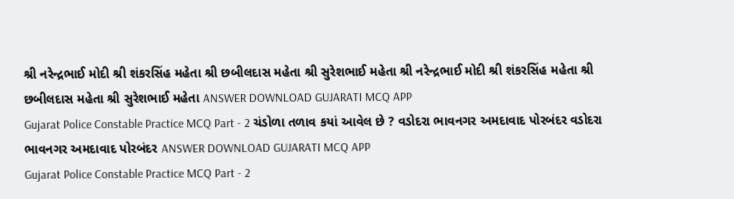શ્રી નરેન્દ્રભાઈ મોદી શ્રી શંકરસિંહ મહેતા શ્રી છબીલદાસ મહેતા શ્રી સુરેશભાઈ મહેતા શ્રી નરેન્દ્રભાઈ મોદી શ્રી શંકરસિંહ મહેતા શ્રી છબીલદાસ મહેતા શ્રી સુરેશભાઈ મહેતા ANSWER DOWNLOAD GUJARATI MCQ APP
Gujarat Police Constable Practice MCQ Part - 2 ચંડોળા તળાવ કયાં આવેલ છે ? વડોદરા ભાવનગર અમદાવાદ પોરબંદર વડોદરા ભાવનગર અમદાવાદ પોરબંદર ANSWER DOWNLOAD GUJARATI MCQ APP
Gujarat Police Constable Practice MCQ Part - 2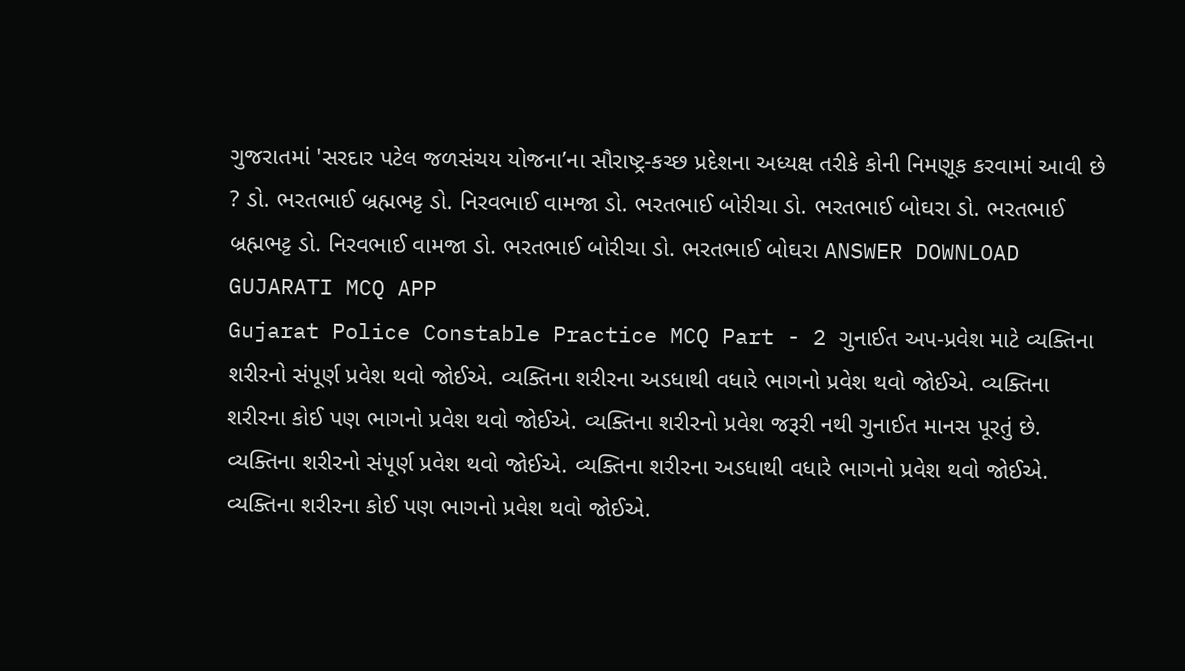ગુજરાતમાં 'સરદાર પટેલ જળસંચય યોજના’ના સૌરાષ્ટ્ર-કચ્છ પ્રદેશના અધ્યક્ષ તરીકે કોની નિમણૂક કરવામાં આવી છે ? ડો. ભરતભાઈ બ્રહ્મભટ્ટ ડો. નિરવભાઈ વામજા ડો. ભરતભાઈ બોરીચા ડો. ભરતભાઈ બોઘરા ડો. ભરતભાઈ બ્રહ્મભટ્ટ ડો. નિરવભાઈ વામજા ડો. ભરતભાઈ બોરીચા ડો. ભરતભાઈ બોઘરા ANSWER DOWNLOAD GUJARATI MCQ APP
Gujarat Police Constable Practice MCQ Part - 2 ગુનાઈત અપ-પ્રવેશ માટે વ્યક્તિના શરીરનો સંપૂર્ણ પ્રવેશ થવો જોઈએ. વ્યક્તિના શરીરના અડધાથી વધારે ભાગનો પ્રવેશ થવો જોઈએ. વ્યક્તિના શરીરના કોઈ પણ ભાગનો પ્રવેશ થવો જોઈએ. વ્યક્તિના શરીરનો પ્રવેશ જરૂરી નથી ગુનાઈત માનસ પૂરતું છે. વ્યક્તિના શરીરનો સંપૂર્ણ પ્રવેશ થવો જોઈએ. વ્યક્તિના શરીરના અડધાથી વધારે ભાગનો પ્રવેશ થવો જોઈએ. વ્યક્તિના શરીરના કોઈ પણ ભાગનો પ્રવેશ થવો જોઈએ.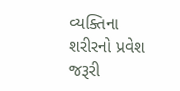વ્યક્તિના શરીરનો પ્રવેશ જરૂરી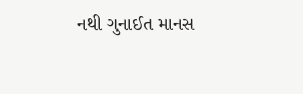નથી ગુનાઈત માનસ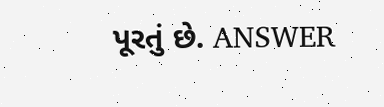પૂરતું છે. ANSWER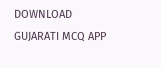DOWNLOAD GUJARATI MCQ APP